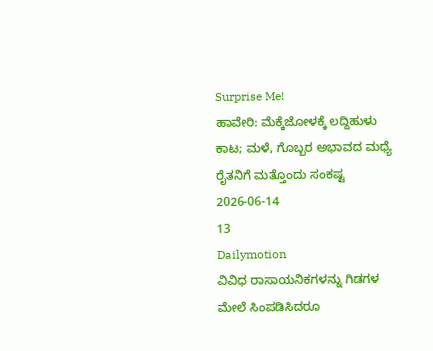Surprise Me!
ಹಾವೇರಿ: ಮೆಕ್ಕೆಜೋಳಕ್ಕೆ ಲದ್ದಿಹುಳು ಕಾಟ; ಮಳೆ, ಗೊಬ್ಬರ ಅಭಾವದ ಮಧ್ಯೆ ರೈತನಿಗೆ ಮತ್ತೊಂದು ಸಂಕಷ್ಟ
2026-06-14
13
Dailymotion
ವಿವಿಧ ರಾಸಾಯನಿಕಗಳನ್ನು ಗಿಡಗಳ ಮೇಲೆ ಸಿಂಪಡಿಸಿದರೂ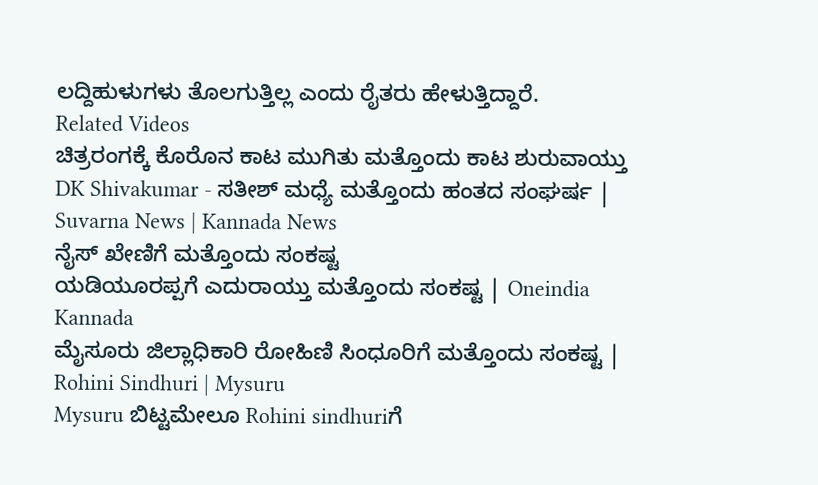ಲದ್ದಿಹುಳುಗಳು ತೊಲಗುತ್ತಿಲ್ಲ ಎಂದು ರೈತರು ಹೇಳುತ್ತಿದ್ದಾರೆ.
Related Videos
ಚಿತ್ರರಂಗಕ್ಕೆ ಕೊರೊನ ಕಾಟ ಮುಗಿತು ಮತ್ತೊಂದು ಕಾಟ ಶುರುವಾಯ್ತು
DK Shivakumar - ಸತೀಶ್ ಮಧ್ಯೆ ಮತ್ತೊಂದು ಹಂತದ ಸಂಘರ್ಷ | Suvarna News | Kannada News
ನೈಸ್ ಖೇಣಿಗೆ ಮತ್ತೊಂದು ಸಂಕಷ್ಟ
ಯಡಿಯೂರಪ್ಪಗೆ ಎದುರಾಯ್ತು ಮತ್ತೊಂದು ಸಂಕಷ್ಟ | Oneindia Kannada
ಮೈಸೂರು ಜಿಲ್ಲಾಧಿಕಾರಿ ರೋಹಿಣಿ ಸಿಂಧೂರಿಗೆ ಮತ್ತೊಂದು ಸಂಕಷ್ಟ | Rohini Sindhuri | Mysuru
Mysuru ಬಿಟ್ಟಮೇಲೂ Rohini sindhuriಗೆ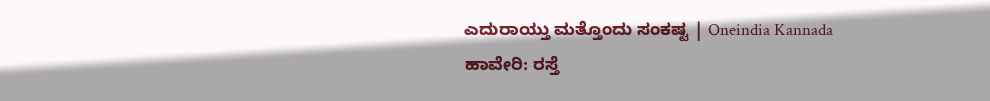ಎದುರಾಯ್ತು ಮತ್ತೊಂದು ಸಂಕಷ್ಟ | Oneindia Kannada
ಹಾವೇರಿ: ರಸ್ತೆ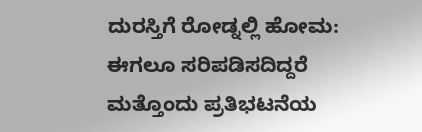ದುರಸ್ತಿಗೆ ರೋಡ್ನಲ್ಲಿ ಹೋಮ: ಈಗಲೂ ಸರಿಪಡಿಸದಿದ್ದರೆ ಮತ್ತೊಂದು ಪ್ರತಿಭಟನೆಯ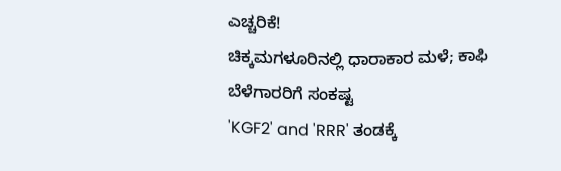ಎಚ್ಚರಿಕೆ!
ಚಿಕ್ಕಮಗಳೂರಿನಲ್ಲಿ ಧಾರಾಕಾರ ಮಳೆ; ಕಾಫಿ ಬೆಳೆಗಾರರಿಗೆ ಸಂಕಷ್ಟ
'KGF2' and 'RRR' ತಂಡಕ್ಕೆ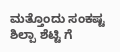ಮತ್ತೊಂದು ಸಂಕಷ್ಟ
ಶಿಲ್ಪಾ ಶೆಟ್ಟಿ ಗೆ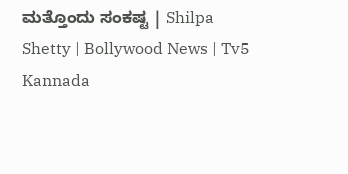ಮತ್ತೊಂದು ಸಂಕಷ್ಟ | Shilpa Shetty | Bollywood News | Tv5 Kannada